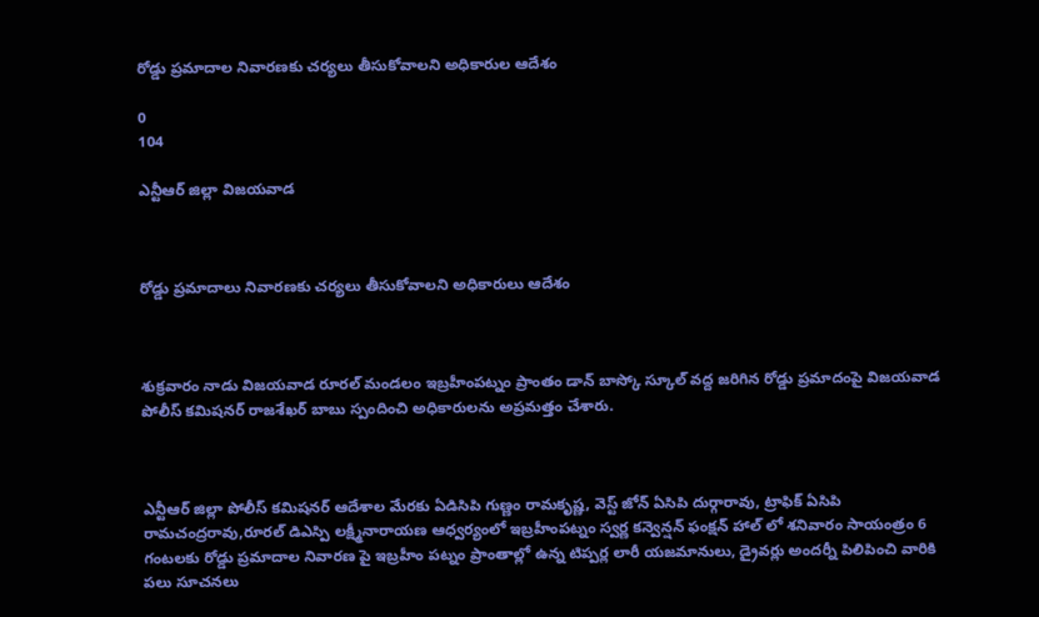రోడ్డు ప్రమాదాల నివారణకు చర్యలు తీసుకోవాలని అధికారుల ఆదేశం

0
104

ఎన్టీఆర్ జిల్లా విజయవాడ



రోడ్డు ప్రమాదాలు నివారణకు చర్యలు తీసుకోవాలని అధికారులు ఆదేశం



శుక్రవారం నాడు విజయవాడ రూరల్ మండలం ఇబ్రహీంపట్నం ప్రాంతం డాన్ బాస్కో స్కూల్ వద్ద జరిగిన రోడ్డు ప్రమాదంపై విజయవాడ పోలీస్ కమిషనర్ రాజశేఖర్ బాబు స్పందించి అధికారులను అప్రమత్తం చేశారు.



ఎన్టీఆర్ జిల్లా పోలీస్ కమిషనర్ ఆదేశాల మేరకు ఏడిసిపి గుణ్ణం రామకృష్ణ, వెస్ట్ జోన్ ఏసిపి దుర్గారావు, ట్రాఫిక్ ఏసిపి రామచంద్రరావు,రూరల్ డిఎస్పి లక్ష్మీనారాయణ ఆధ్వర్యంలో ఇబ్రహీంపట్నం స్వర్ణ కన్వెన్షన్ ఫంక్షన్ హాల్ లో శనివారం సాయంత్రం 6 గంటలకు రోడ్డు ప్రమాదాల నివారణ పై ఇబ్రహీం పట్నం ప్రాంతాల్లో ఉన్న టిప్పర్ల లారీ యజమానులు, డ్రైవర్లు అందర్నీ పిలిపించి వారికి పలు సూచనలు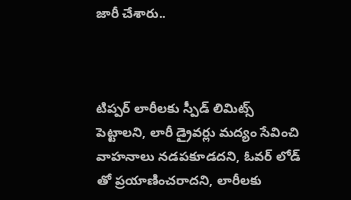జారీ చేశారు..



టిప్పర్ లారీలకు స్పీడ్ లిమిట్స్ పెట్టాలని, లారీ డ్రైవర్లు మద్యం సేవించి వాహనాలు నడపకూడదని, ఓవర్ లోడ్ తో ప్రయాణించరాదని, లారీలకు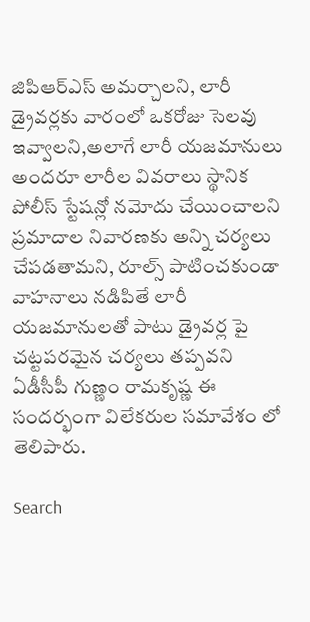జిపిఆర్ఎస్ అమర్చాలని, లారీ డ్రైవర్లకు వారంలో ఒకరోజు సెలవు ఇవ్వాలని,అలాగే లారీ యజమానులు అందరూ లారీల వివరాలు స్థానిక పోలీస్ స్టేషన్లో నమోదు చేయించాలని ప్రమాదాల నివారణకు అన్ని చర్యలు చేపడతామని, రూల్స్ పాటించకుండా వాహనాలు నడిపితే లారీ యజమానులతో పాటు డ్రైవర్ల పై చట్టపరమైన చర్యలు తప్పవని ఏడీసీపీ గుణ్ణం రామకృష్ణ ఈ సందర్భంగా విలేకరుల సమావేశం లో తెలిపారు.

Search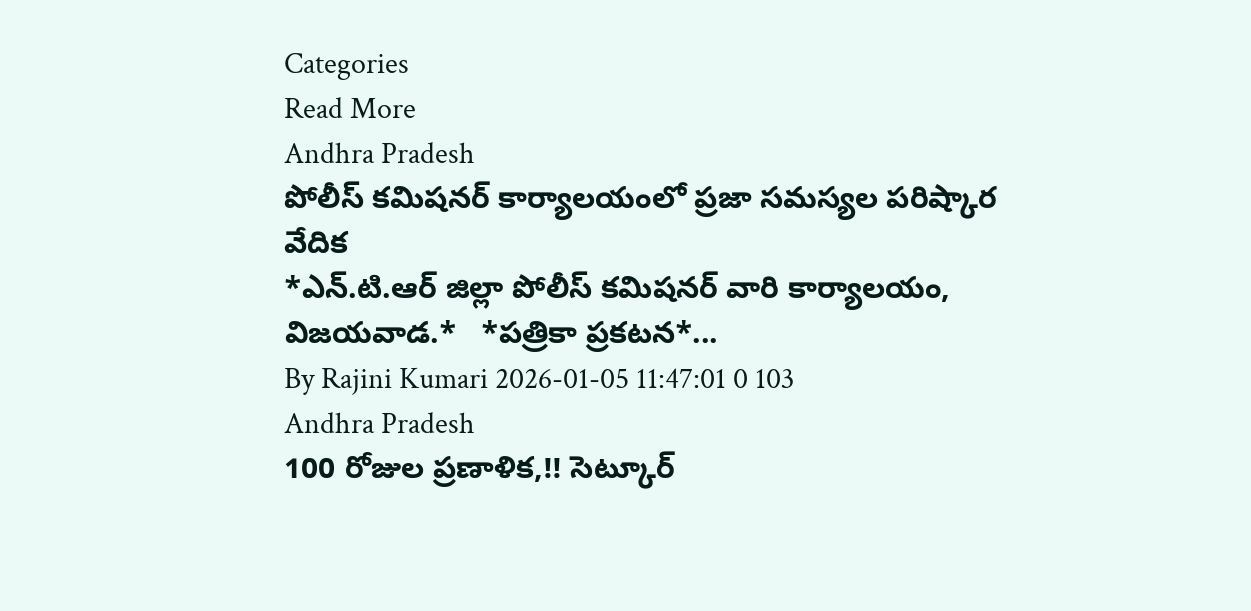Categories
Read More
Andhra Pradesh
పోలీస్ కమిషనర్ కార్యాలయంలో ప్రజా సమస్యల పరిష్కార వేదిక
*ఎన్.టి.ఆర్ జిల్లా పోలీస్ కమిషనర్ వారి కార్యాలయం, విజయవాడ.*   *పత్రికా ప్రకటన*...
By Rajini Kumari 2026-01-05 11:47:01 0 103
Andhra Pradesh
100 రోజుల ప్రణాళిక,!! సెట్కూర్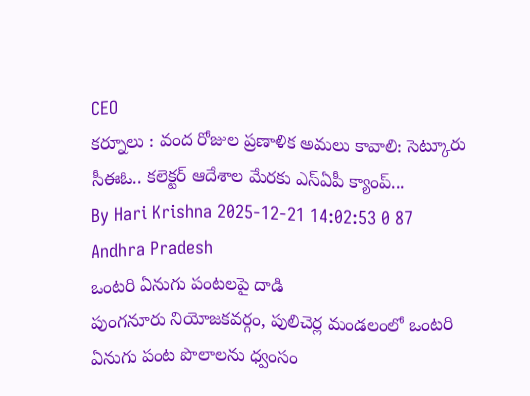CEO
కర్నూలు : వంద రోజుల ప్రణాళిక అమలు కావాలి: సెట్కూరు సీఈఓ.. కలెక్టర్ ఆదేశాల మేరకు ఎస్ఏపీ క్యాంప్...
By Hari Krishna 2025-12-21 14:02:53 0 87
Andhra Pradesh
ఒంటరి ఏనుగు పంటలపై దాడి
పుంగనూరు నియోజకవర్గం, పులిచెర్ల మండలంలో ఒంటరి ఏనుగు పంట పొలాలను ధ్వంసం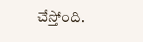చేస్తోంది.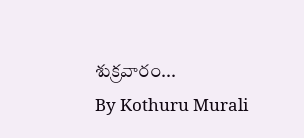శుక్రవారం...
By Kothuru Murali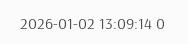2026-01-02 13:09:14 0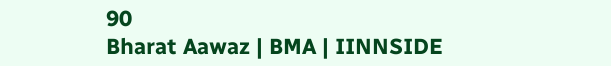90
Bharat Aawaz | BMA | IINNSIDE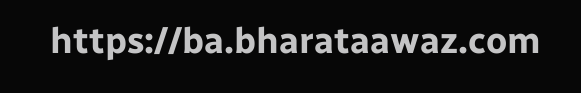https://ba.bharataawaz.com